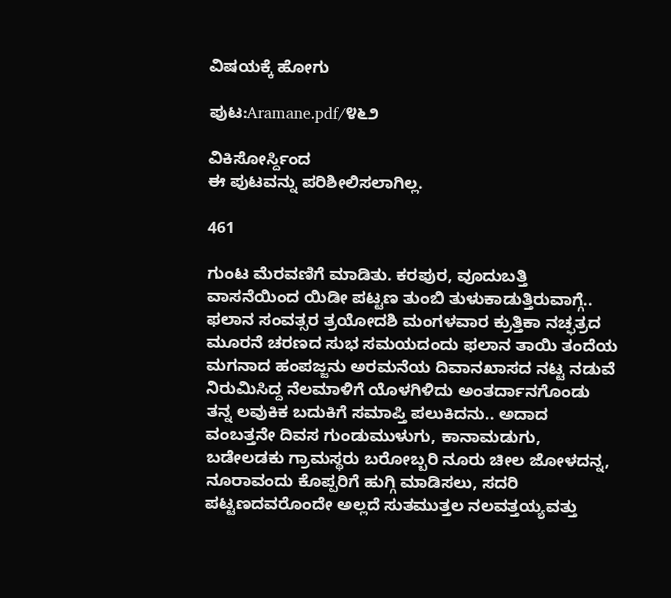ವಿಷಯಕ್ಕೆ ಹೋಗು

ಪುಟ:Aramane.pdf/೪೬೨

ವಿಕಿಸೋರ್ಸ್ದಿಂದ
ಈ ಪುಟವನ್ನು ಪರಿಶೀಲಿಸಲಾಗಿಲ್ಲ.

461

ಗುಂಟ ಮೆರವಣಿಗೆ ಮಾಡಿತು. ಕರಪುರ, ವೂದುಬತ್ತಿ ವಾಸನೆಯಿಂದ ಯಿಡೀ ಪಟ್ಟಣ ತುಂಬಿ ತುಳುಕಾಡುತ್ತಿರುವಾಗ್ಗೆ.. ಫಲಾನ ಸಂವತ್ಸರ ತ್ರಯೋದಶಿ ಮಂಗಳವಾರ ಕ್ರುತ್ತಿಕಾ ನಚ್ಫತ್ರದ ಮೂರನೆ ಚರಣದ ಸುಭ ಸಮಯದಂದು ಫಲಾನ ತಾಯಿ ತಂದೆಯ ಮಗನಾದ ಹಂಪಜ್ಜನು ಅರಮನೆಯ ದಿವಾನಖಾಸದ ನಟ್ಟ ನಡುವೆ ನಿರುಮಿಸಿದ್ದ ನೆಲಮಾಳಿಗೆ ಯೊಳಗಿಳಿದು ಅಂತರ್ದಾನಗೊಂಡು ತನ್ನ ಲವುಕಿಕ ಬದುಕಿಗೆ ಸಮಾಪ್ತಿ ಪಲುಕಿದನು.. ಅದಾದ ವಂಬತ್ತನೇ ದಿವಸ ಗುಂಡುಮುಳುಗು, ಕಾನಾಮಡುಗು, ಬಡೇಲಡಕು ಗ್ರಾಮಸ್ಥರು ಬರೋಬ್ಬರಿ ನೂರು ಚೀಲ ಜೋಳದನ್ನ, ನೂರಾವಂದು ಕೊಪ್ಪರಿಗೆ ಹುಗ್ಗಿ ಮಾಡಿಸಲು, ಸದರಿ ಪಟ್ಟಣದವರೊಂದೇ ಅಲ್ಲದೆ ಸುತಮುತ್ತಲ ನಲವತ್ತಯ್ಯವತ್ತು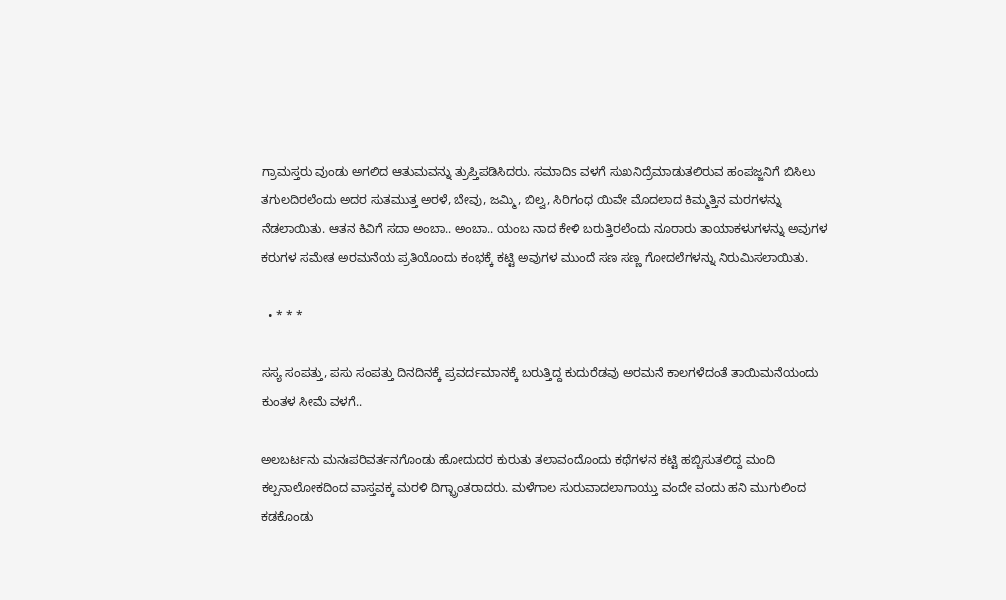ಗ್ರಾಮಸ್ತರು ವುಂಡು ಅಗಲಿದ ಆತುಮವನ್ನು ತ್ರುಪ್ತಿಪಡಿಸಿದರು. ಸಮಾದಿs ವಳಗೆ ಸುಖನಿದ್ರೆಮಾಡುತಲಿರುವ ಹಂಪಜ್ಜನಿಗೆ ಬಿಸಿಲು ತಗುಲದಿರಲೆಂದು ಅದರ ಸುತಮುತ್ತ ಅರಳೆ, ಬೇವು, ಜಮ್ಮಿ, ಬಿಲ್ವ, ಸಿರಿಗಂಧ ಯಿವೇ ಮೊದಲಾದ ಕಿಮ್ಮತ್ತಿನ ಮರಗಳನ್ನು ನೆಡಲಾಯಿತು. ಆತನ ಕಿವಿಗೆ ಸದಾ ಅಂಬಾ.. ಅಂಬಾ.. ಯಂಬ ನಾದ ಕೇಳಿ ಬರುತ್ತಿರಲೆಂದು ನೂರಾರು ತಾಯಾಕಳುಗಳನ್ನು ಅವುಗಳ ಕರುಗಳ ಸಮೇತ ಅರಮನೆಯ ಪ್ರತಿಯೊಂದು ಕಂಭಕ್ಕೆ ಕಟ್ಟಿ ಅವುಗಳ ಮುಂದೆ ಸಣ ಸಣ್ಣ ಗೋದಲೆಗಳನ್ನು ನಿರುಮಿಸಲಾಯಿತು.

  • * * *

ಸಸ್ಯ ಸಂಪತ್ತು, ಪಸು ಸಂಪತ್ತು ದಿನದಿನಕ್ಕೆ ಪ್ರವರ್ದಮಾನಕ್ಕೆ ಬರುತ್ತಿದ್ದ ಕುದುರೆಡವು ಅರಮನೆ ಕಾಲಗಳೆದಂತೆ ತಾಯಿಮನೆಯಂದು ಕುಂತಳ ಸೀಮೆ ವಳಗೆ..

ಅಲಬರ್ಟನು ಮನಃಪರಿವರ್ತನಗೊಂಡು ಹೋದುದರ ಕುರುತು ತಲಾವಂದೊಂದು ಕಥೆಗಳನ ಕಟ್ಟಿ ಹಬ್ಬಿಸುತಲಿದ್ದ ಮಂದಿ ಕಲ್ಪನಾಲೋಕದಿಂದ ವಾಸ್ತವಕ್ಕ ಮರಳಿ ದಿಗ್ಭ್ರಾಂತರಾದರು. ಮಳೆಗಾಲ ಸುರುವಾದಲಾಗಾಯ್ತು ವಂದೇ ವಂದು ಹನಿ ಮುಗುಲಿಂದ ಕಡಕೊಂಡು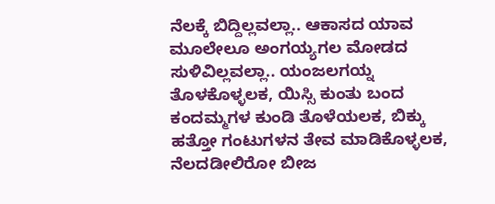ನೆಲಕ್ಕೆ ಬಿದ್ದಿಲ್ಲವಲ್ಲಾ.. ಆಕಾಸದ ಯಾವ ಮೂಲೇಲೂ ಅಂಗಯ್ಯಗಲ ಮೋಡದ ಸುಳಿವಿಲ್ಲವಲ್ಲಾ.. ಯಂಜಲಗಯ್ನ ತೊಳಕೊಳ್ಳಲಕ, ಯಿಸ್ಸಿ ಕುಂತು ಬಂದ ಕಂದಮ್ಮಗಳ ಕುಂಡಿ ತೊಳೆಯಲಕ, ಬಿಕ್ಕು ಹತ್ತೋ ಗಂಟುಗಳನ ತೇವ ಮಾಡಿಕೊಳ್ಳಲಕ, ನೆಲದಡೀಲಿರೋ ಬೀಜ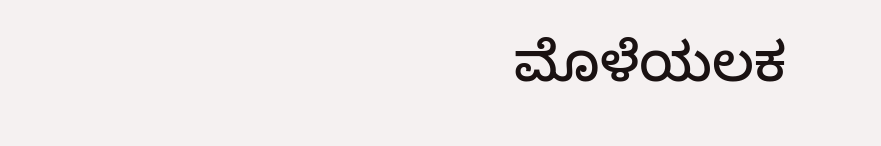ಮೊಳೆಯಲಕ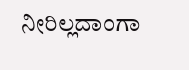ನೀರಿಲ್ಲದಾಂಗಾ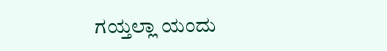ಗಯ್ತಲ್ಲಾ ಯಂದು